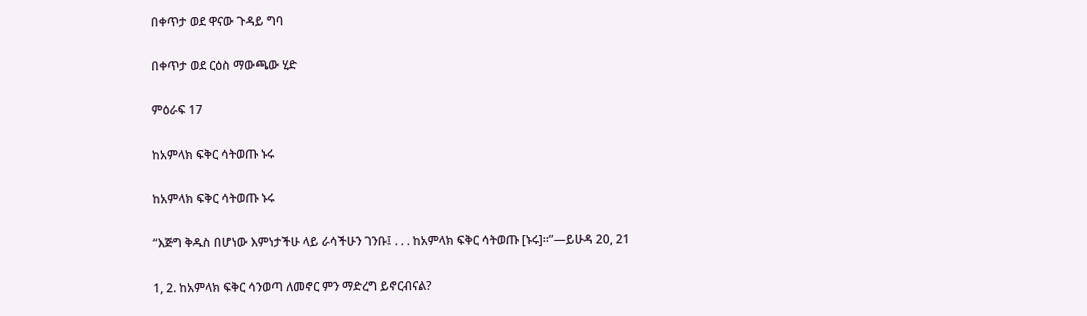በቀጥታ ወደ ዋናው ጉዳይ ግባ

በቀጥታ ወደ ርዕስ ማውጫው ሂድ

ምዕራፍ 17

ከአምላክ ፍቅር ሳትወጡ ኑሩ

ከአምላክ ፍቅር ሳትወጡ ኑሩ

“እጅግ ቅዱስ በሆነው እምነታችሁ ላይ ራሳችሁን ገንቡ፤ . . . ከአምላክ ፍቅር ሳትወጡ [ኑሩ]።”—ይሁዳ 20, 21

1, 2. ከአምላክ ፍቅር ሳንወጣ ለመኖር ምን ማድረግ ይኖርብናል?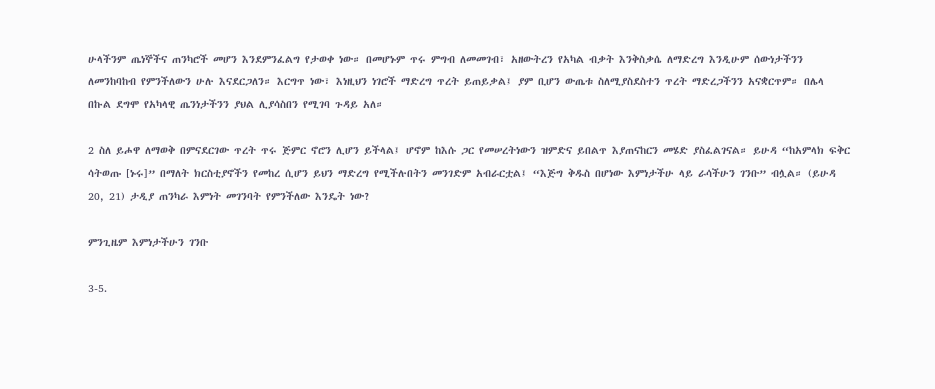ሁላችንም ጤነኞችና ጠንካሮች መሆን እንደምንፈልግ የታወቀ ነው። በመሆኑም ጥሩ ምግብ ለመመገብ፣ አዘውትረን የአካል ብቃት እንቅስቃሴ ለማድረግ እንዲሁም ሰውነታችንን ለመንከባከብ የምንችለውን ሁሉ እናደርጋለን። እርግጥ ነው፣ እነዚህን ነገሮች ማድረግ ጥረት ይጠይቃል፤ ያም ቢሆን ውጤቱ ስለሚያስደስተን ጥረት ማድረጋችንን አናቋርጥም። በሌላ በኩል ደግሞ የአካላዊ ጤንነታችንን ያህል ሊያሳስበን የሚገባ ጉዳይ አለ።

2 ስለ ይሖዋ ለማወቅ በምናደርገው ጥረት ጥሩ ጅምር ኖሮን ሊሆን ይችላል፤ ሆኖም ከእሱ ጋር የመሠረትነውን ዝምድና ይበልጥ እያጠናከርን መሄድ ያስፈልገናል። ይሁዳ “ከአምላክ ፍቅር ሳትወጡ [ኑሩ]” በማለት ክርስቲያኖችን የመከረ ሲሆን ይህን ማድረግ የሚችሉበትን መንገድም አብራርቷል፤ “እጅግ ቅዱስ በሆነው እምነታችሁ ላይ ራሳችሁን ገንቡ” ብሏል። (ይሁዳ 20, 21) ታዲያ ጠንካራ እምነት መገንባት የምንችለው እንዴት ነው?

ምንጊዜም እምነታችሁን ገንቡ

3-5.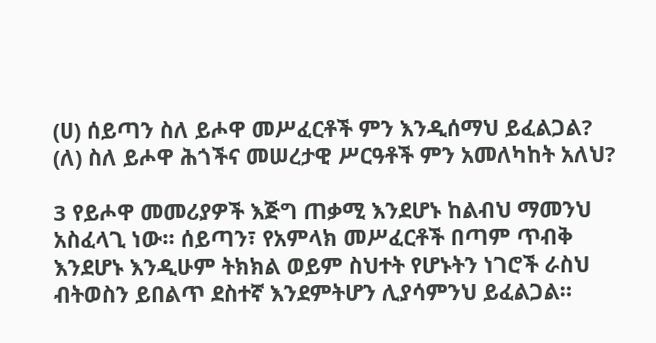(ሀ) ሰይጣን ስለ ይሖዋ መሥፈርቶች ምን እንዲሰማህ ይፈልጋል? (ለ) ስለ ይሖዋ ሕጎችና መሠረታዊ ሥርዓቶች ምን አመለካከት አለህ?

3 የይሖዋ መመሪያዎች እጅግ ጠቃሚ እንደሆኑ ከልብህ ማመንህ አስፈላጊ ነው። ሰይጣን፣ የአምላክ መሥፈርቶች በጣም ጥብቅ እንደሆኑ እንዲሁም ትክክል ወይም ስህተት የሆኑትን ነገሮች ራስህ ብትወስን ይበልጥ ደስተኛ እንደምትሆን ሊያሳምንህ ይፈልጋል።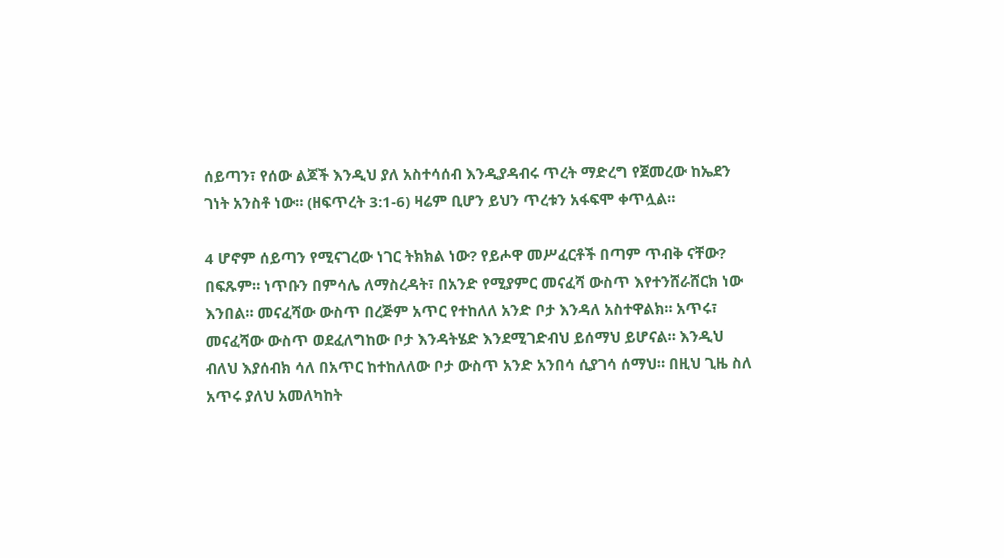ሰይጣን፣ የሰው ልጆች እንዲህ ያለ አስተሳሰብ እንዲያዳብሩ ጥረት ማድረግ የጀመረው ከኤደን ገነት አንስቶ ነው። (ዘፍጥረት 3:1-6) ዛሬም ቢሆን ይህን ጥረቱን አፋፍሞ ቀጥሏል።

4 ሆኖም ሰይጣን የሚናገረው ነገር ትክክል ነው? የይሖዋ መሥፈርቶች በጣም ጥብቅ ናቸው? በፍጹም። ነጥቡን በምሳሌ ለማስረዳት፣ በአንድ የሚያምር መናፈሻ ውስጥ እየተንሸራሸርክ ነው እንበል። መናፈሻው ውስጥ በረጅም አጥር የተከለለ አንድ ቦታ እንዳለ አስተዋልክ። አጥሩ፣ መናፈሻው ውስጥ ወደፈለግከው ቦታ እንዳትሄድ እንደሚገድብህ ይሰማህ ይሆናል። እንዲህ ብለህ እያሰብክ ሳለ በአጥር ከተከለለው ቦታ ውስጥ አንድ አንበሳ ሲያገሳ ሰማህ። በዚህ ጊዜ ስለ አጥሩ ያለህ አመለካከት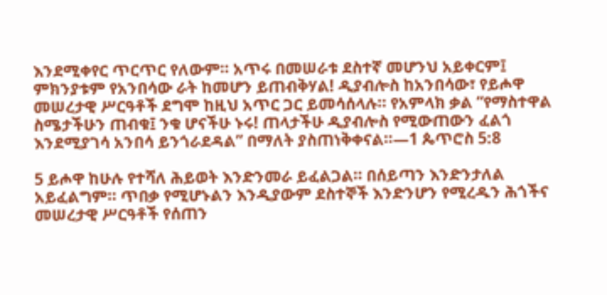እንደሚቀየር ጥርጥር የለውም። አጥሩ በመሠራቱ ደስተኛ መሆንህ አይቀርም፤ ምክንያቱም የአንበሳው ራት ከመሆን ይጠብቅሃል! ዲያብሎስ ከአንበሳው፣ የይሖዋ መሠረታዊ ሥርዓቶች ደግሞ ከዚህ አጥር ጋር ይመሳሰላሉ። የአምላክ ቃል “የማስተዋል ስሜታችሁን ጠብቁ፤ ንቁ ሆናችሁ ኑሩ! ጠላታችሁ ዲያብሎስ የሚውጠውን ፈልጎ እንደሚያገሳ አንበሳ ይንጎራደዳል” በማለት ያስጠነቅቀናል።—1 ጴጥሮስ 5:8

5 ይሖዋ ከሁሉ የተሻለ ሕይወት እንድንመራ ይፈልጋል። በሰይጣን እንድንታለል አይፈልግም። ጥበቃ የሚሆኑልን እንዲያውም ደስተኞች እንድንሆን የሚረዱን ሕጎችና መሠረታዊ ሥርዓቶች የሰጠን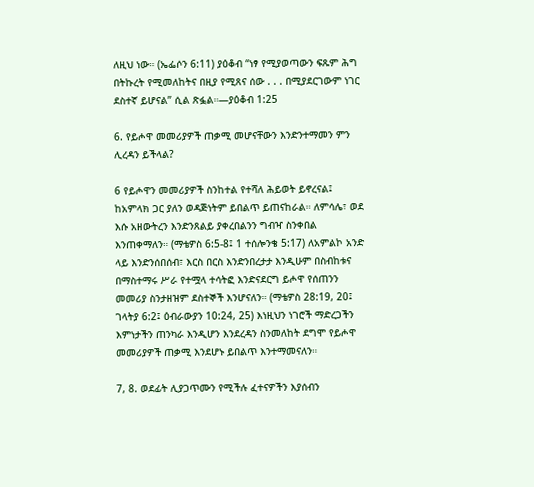ለዚህ ነው። (ኤፌሶን 6:11) ያዕቆብ “ነፃ የሚያወጣውን ፍጹም ሕግ በትኩረት የሚመለከትና በዚያ የሚጸና ሰው . . . በሚያደርገውም ነገር ደስተኛ ይሆናል” ሲል ጽፏል።—ያዕቆብ 1:25

6. የይሖዋ መመሪያዎች ጠቃሚ መሆናቸውን እንድንተማመን ምን ሊረዳን ይችላል?

6 የይሖዋን መመሪያዎች ስንከተል የተሻለ ሕይወት ይኖረናል፤ ከአምላክ ጋር ያለን ወዳጅነትም ይበልጥ ይጠናከራል። ለምሳሌ፣ ወደ እሱ አዘውትረን እንድንጸልይ ያቀረበልንን ግብዣ ስንቀበል እንጠቀማለን። (ማቴዎስ 6:5-8፤ 1 ተሰሎንቄ 5:17) ለአምልኮ አንድ ላይ እንድንሰበሰብ፣ እርስ በርስ እንድንበረታታ እንዲሁም በስብከቱና በማስተማሩ ሥራ የተሟላ ተሳትፎ እንድናደርግ ይሖዋ የሰጠንን መመሪያ ስንታዘዝም ደስተኞች እንሆናለን። (ማቴዎስ 28:19, 20፤ ገላትያ 6:2፤ ዕብራውያን 10:24, 25) እነዚህን ነገሮች ማድረጋችን እምነታችን ጠንካራ እንዲሆን እንደረዳን ስንመለከት ደግሞ የይሖዋ መመሪያዎች ጠቃሚ እንደሆኑ ይበልጥ እንተማመናለን።

7, 8. ወደፊት ሊያጋጥሙን የሚችሉ ፈተናዎችን እያሰብን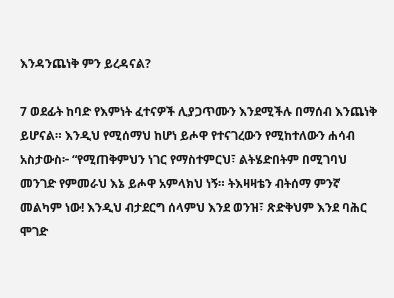እንዳንጨነቅ ምን ይረዳናል?

7 ወደፊት ከባድ የእምነት ፈተናዎች ሊያጋጥሙን እንደሚችሉ በማሰብ እንጨነቅ ይሆናል። እንዲህ የሚሰማህ ከሆነ ይሖዋ የተናገረውን የሚከተለውን ሐሳብ አስታውስ፦ “የሚጠቅምህን ነገር የማስተምርህ፣ ልትሄድበትም በሚገባህ መንገድ የምመራህ እኔ ይሖዋ አምላክህ ነኝ። ትእዛዛቴን ብትሰማ ምንኛ መልካም ነው! እንዲህ ብታደርግ ሰላምህ እንደ ወንዝ፣ ጽድቅህም እንደ ባሕር ሞገድ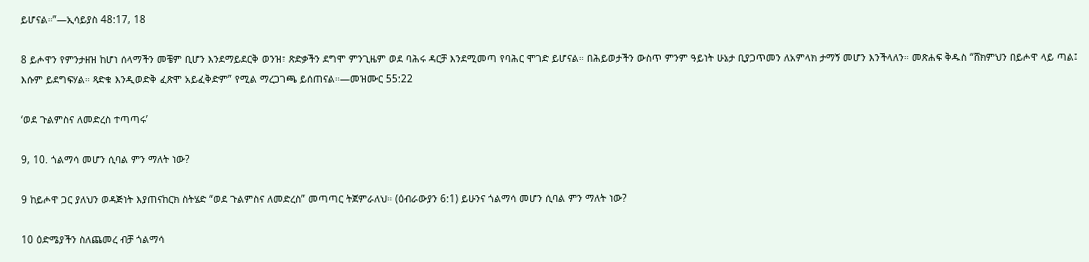ይሆናል።”—ኢሳይያስ 48:17, 18

8 ይሖዋን የምንታዘዝ ከሆነ ሰላማችን መቼም ቢሆን እንደማይደርቅ ወንዝ፣ ጽድቃችን ደግሞ ምንጊዜም ወደ ባሕሩ ዳርቻ እንደሚመጣ የባሕር ሞገድ ይሆናል። በሕይወታችን ውስጥ ምንም ዓይነት ሁኔታ ቢያጋጥመን ለአምላክ ታማኝ መሆን እንችላለን። መጽሐፍ ቅዱስ “ሸክምህን በይሖዋ ላይ ጣል፤ እሱም ይደግፍሃል። ጻድቁ እንዲወድቅ ፈጽሞ አይፈቅድም” የሚል ማረጋገጫ ይሰጠናል።—መዝሙር 55:22

‘ወደ ጉልምስና ለመድረስ ተጣጣሩ’

9, 10. ጎልማሳ መሆን ሲባል ምን ማለት ነው?

9 ከይሖዋ ጋር ያለህን ወዳጅነት እያጠናከርክ ስትሄድ “ወደ ጉልምስና ለመድረስ” መጣጣር ትጀምራለህ። (ዕብራውያን 6:1) ይሁንና ጎልማሳ መሆን ሲባል ምን ማለት ነው?

10 ዕድሜያችን ስለጨመረ ብቻ ጎልማሳ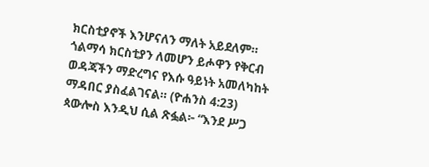ክርስቲያኖች እንሆናለን ማለት አይደለም። ጎልማሳ ክርስቲያን ለመሆን ይሖዋን የቅርብ ወዳጃችን ማድረግና የእሱ ዓይነት አመለካከት ማዳበር ያስፈልገናል። (ዮሐንስ 4:23) ጳውሎስ እንዲህ ሲል ጽፏል፦ “እንደ ሥጋ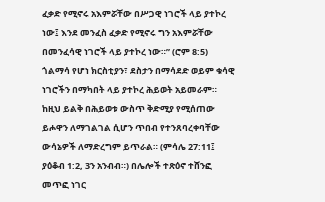ፈቃድ የሚኖሩ አእምሯቸው በሥጋዊ ነገሮች ላይ ያተኮረ ነው፤ እንደ መንፈስ ፈቃድ የሚኖሩ ግን አእምሯቸው በመንፈሳዊ ነገሮች ላይ ያተኮረ ነው።” (ሮም 8:5) ጎልማሳ የሆነ ክርስቲያን፣ ደስታን በማሳደድ ወይም ቁሳዊ ነገሮችን በማካበት ላይ ያተኮረ ሕይወት አይመራም። ከዚህ ይልቅ በሕይወቱ ውስጥ ቅድሚያ የሚሰጠው ይሖዋን ለማገልገል ሲሆን ጥበብ የተንጸባረቀባቸው ውሳኔዎች ለማድረግም ይጥራል። (ምሳሌ 27:11፤ ያዕቆብ 1:2, 3ን አንብብ።) በሌሎች ተጽዕኖ ተሸንፎ መጥፎ ነገር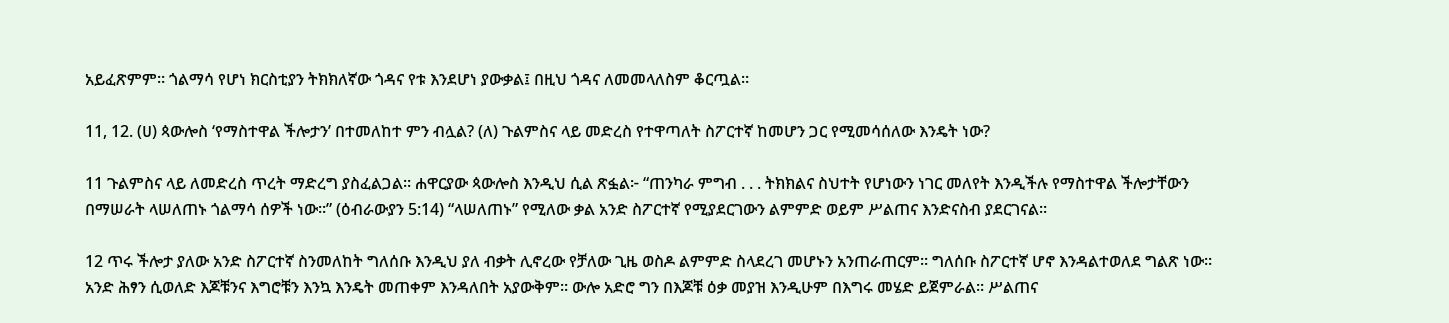አይፈጽምም። ጎልማሳ የሆነ ክርስቲያን ትክክለኛው ጎዳና የቱ እንደሆነ ያውቃል፤ በዚህ ጎዳና ለመመላለስም ቆርጧል።

11, 12. (ሀ) ጳውሎስ ‘የማስተዋል ችሎታን’ በተመለከተ ምን ብሏል? (ለ) ጉልምስና ላይ መድረስ የተዋጣለት ስፖርተኛ ከመሆን ጋር የሚመሳሰለው እንዴት ነው?

11 ጉልምስና ላይ ለመድረስ ጥረት ማድረግ ያስፈልጋል። ሐዋርያው ጳውሎስ እንዲህ ሲል ጽፏል፦ “ጠንካራ ምግብ . . . ትክክልና ስህተት የሆነውን ነገር መለየት እንዲችሉ የማስተዋል ችሎታቸውን በማሠራት ላሠለጠኑ ጎልማሳ ሰዎች ነው።” (ዕብራውያን 5:14) “ላሠለጠኑ” የሚለው ቃል አንድ ስፖርተኛ የሚያደርገውን ልምምድ ወይም ሥልጠና እንድናስብ ያደርገናል።

12 ጥሩ ችሎታ ያለው አንድ ስፖርተኛ ስንመለከት ግለሰቡ እንዲህ ያለ ብቃት ሊኖረው የቻለው ጊዜ ወስዶ ልምምድ ስላደረገ መሆኑን አንጠራጠርም። ግለሰቡ ስፖርተኛ ሆኖ እንዳልተወለደ ግልጽ ነው። አንድ ሕፃን ሲወለድ እጆቹንና እግሮቹን እንኳ እንዴት መጠቀም እንዳለበት አያውቅም። ውሎ አድሮ ግን በእጆቹ ዕቃ መያዝ እንዲሁም በእግሩ መሄድ ይጀምራል። ሥልጠና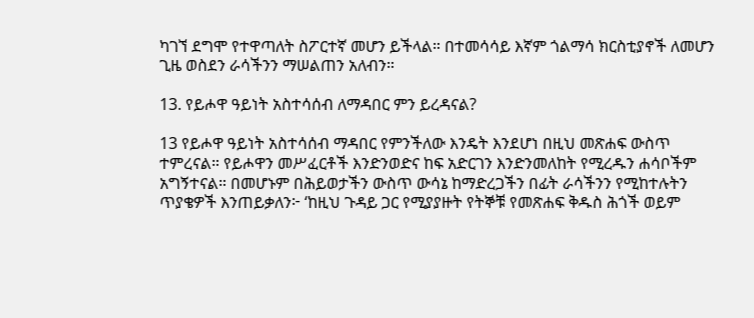ካገኘ ደግሞ የተዋጣለት ስፖርተኛ መሆን ይችላል። በተመሳሳይ እኛም ጎልማሳ ክርስቲያኖች ለመሆን ጊዜ ወስደን ራሳችንን ማሠልጠን አለብን።

13. የይሖዋ ዓይነት አስተሳሰብ ለማዳበር ምን ይረዳናል?

13 የይሖዋ ዓይነት አስተሳሰብ ማዳበር የምንችለው እንዴት እንደሆነ በዚህ መጽሐፍ ውስጥ ተምረናል። የይሖዋን መሥፈርቶች እንድንወድና ከፍ አድርገን እንድንመለከት የሚረዱን ሐሳቦችም አግኝተናል። በመሆኑም በሕይወታችን ውስጥ ውሳኔ ከማድረጋችን በፊት ራሳችንን የሚከተሉትን ጥያቄዎች እንጠይቃለን፦ ‘ከዚህ ጉዳይ ጋር የሚያያዙት የትኞቹ የመጽሐፍ ቅዱስ ሕጎች ወይም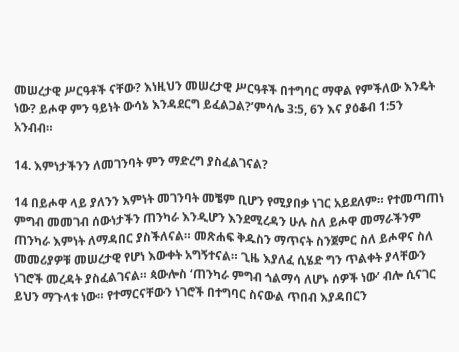መሠረታዊ ሥርዓቶች ናቸው? እነዚህን መሠረታዊ ሥርዓቶች በተግባር ማዋል የምችለው እንዴት ነው? ይሖዋ ምን ዓይነት ውሳኔ እንዳደርግ ይፈልጋል?’ምሳሌ 3:5, 6ን እና ያዕቆብ 1:5ን አንብብ።

14. እምነታችንን ለመገንባት ምን ማድረግ ያስፈልገናል?

14 በይሖዋ ላይ ያለንን እምነት መገንባት መቼም ቢሆን የሚያበቃ ነገር አይደለም። የተመጣጠነ ምግብ መመገብ ሰውነታችን ጠንካራ እንዲሆን እንደሚረዳን ሁሉ ስለ ይሖዋ መማራችንም ጠንካራ እምነት ለማዳበር ያስችለናል። መጽሐፍ ቅዱስን ማጥናት ስንጀምር ስለ ይሖዋና ስለ መመሪያዎቹ መሠረታዊ የሆነ እውቀት አግኝተናል። ጊዜ እያለፈ ሲሄድ ግን ጥልቀት ያላቸውን ነገሮች መረዳት ያስፈልገናል። ጳውሎስ ‘ጠንካራ ምግብ ጎልማሳ ለሆኑ ሰዎች ነው’ ብሎ ሲናገር ይህን ማጉላቱ ነው። የተማርናቸውን ነገሮች በተግባር ስናውል ጥበብ እያዳበርን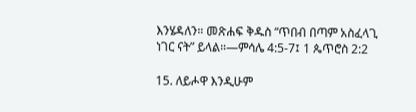እንሄዳለን። መጽሐፍ ቅዱስ “ጥበብ በጣም አስፈላጊ ነገር ናት” ይላል።—ምሳሌ 4:5-7፤ 1 ጴጥሮስ 2:2

15. ለይሖዋ እንዲሁም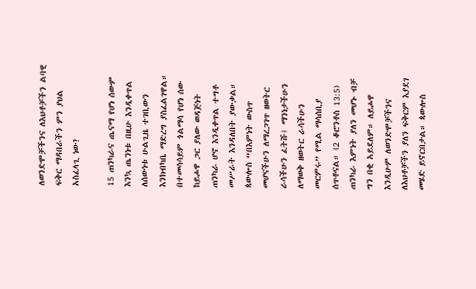ለወንድሞቻችንና ለእህቶቻችን ልባዊ ፍቅር ማዳበራችን ምን ያህል አስፈላጊ ነው?

15 ጠንካራና ጤናማ የሆነ ሰውም እንኳ ጤንነቱ በዚሁ እንዲቀጥል ለሰውነቱ ሁልጊዜ ተገቢውን እንክብካቤ ማድረግ ያስፈልገዋል። በተመሳሳይም ጎልማሳ የሆነ ሰው ከይሖዋ ጋር ያለው ወዳጅነት ጠንካራ ሆኖ እንዲቀጥል ተግቶ መሥራት እንዳለበት ያውቃል። ጳውሎስ “በእምነት ውስጥ መሆናችሁን ለማረጋገጥ ዘወትር ራሳችሁን ፈትሹ፤ ማንነታችሁን ለማወቅ ዘወትር ራሳችሁን መርምሩ” የሚል ማሳሰቢያ ሰጥቶናል። (2 ቆሮንቶስ 13:5) ጠንካራ እምነት ያለን መሆኑ ብቻ ግን በቂ አይደለም። ለይሖዋ እንዲሁም ለወንድሞቻችንና ለእህቶቻችን ያለን ፍቅርም እያደገ መሄድ ይኖርበታል። ጳውሎስ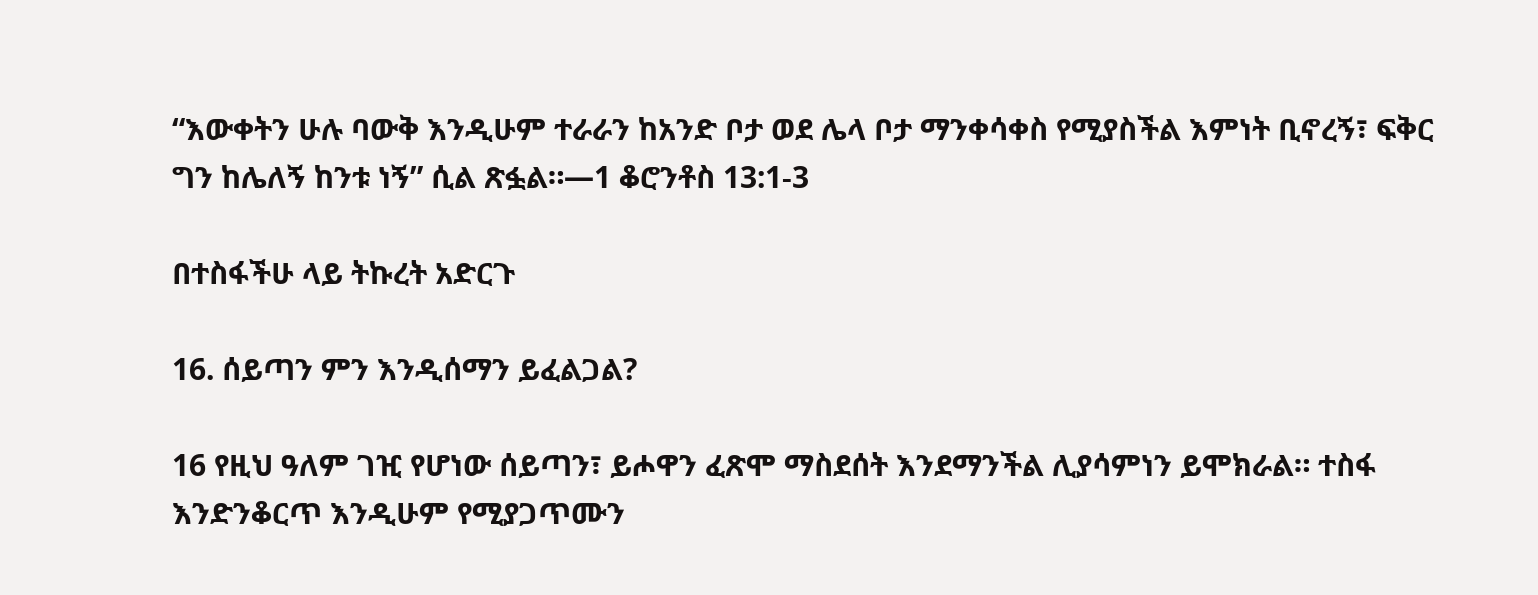“እውቀትን ሁሉ ባውቅ እንዲሁም ተራራን ከአንድ ቦታ ወደ ሌላ ቦታ ማንቀሳቀስ የሚያስችል እምነት ቢኖረኝ፣ ፍቅር ግን ከሌለኝ ከንቱ ነኝ” ሲል ጽፏል።—1 ቆሮንቶስ 13:1-3

በተስፋችሁ ላይ ትኩረት አድርጉ

16. ሰይጣን ምን እንዲሰማን ይፈልጋል?

16 የዚህ ዓለም ገዢ የሆነው ሰይጣን፣ ይሖዋን ፈጽሞ ማስደሰት እንደማንችል ሊያሳምነን ይሞክራል። ተስፋ እንድንቆርጥ እንዲሁም የሚያጋጥሙን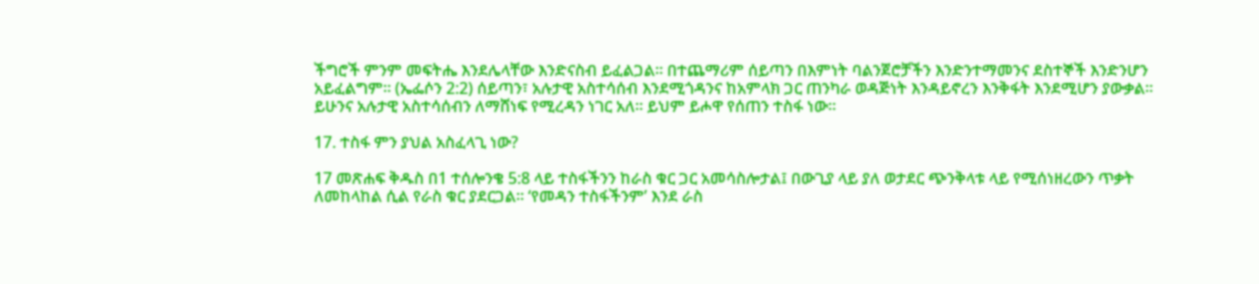ችግሮች ምንም መፍትሔ እንደሌላቸው እንድናስብ ይፈልጋል። በተጨማሪም ሰይጣን በእምነት ባልንጀሮቻችን እንድንተማመንና ደስተኞች እንድንሆን አይፈልግም። (ኤፌሶን 2:2) ሰይጣን፣ አሉታዊ አስተሳሰብ እንደሚጎዳንና ከአምላክ ጋር ጠንካራ ወዳጅነት እንዳይኖረን እንቅፋት እንደሚሆን ያውቃል። ይሁንና አሉታዊ አስተሳሰብን ለማሸነፍ የሚረዳን ነገር አለ። ይህም ይሖዋ የሰጠን ተስፋ ነው።

17. ተስፋ ምን ያህል አስፈላጊ ነው?

17 መጽሐፍ ቅዱስ በ1 ተሰሎንቄ 5:8 ላይ ተስፋችንን ከራስ ቁር ጋር አመሳስሎታል፤ በውጊያ ላይ ያለ ወታደር ጭንቅላቱ ላይ የሚሰነዘረውን ጥቃት ለመከላከል ሲል የራስ ቁር ያደርጋል። ‘የመዳን ተስፋችንም’ እንደ ራስ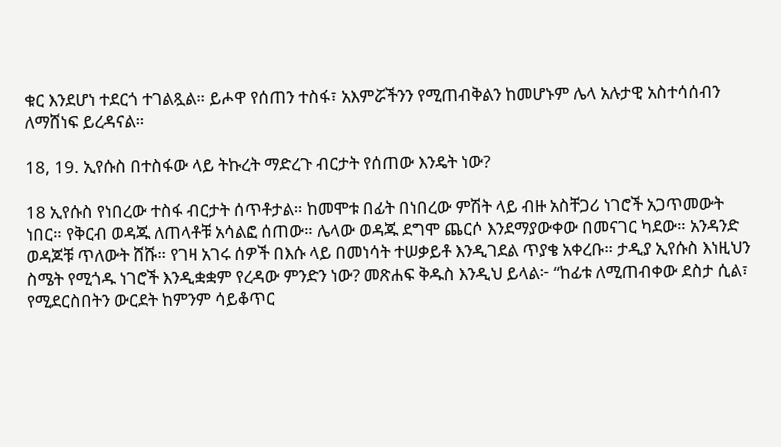ቁር እንደሆነ ተደርጎ ተገልጿል። ይሖዋ የሰጠን ተስፋ፣ አእምሯችንን የሚጠብቅልን ከመሆኑም ሌላ አሉታዊ አስተሳሰብን ለማሸነፍ ይረዳናል።

18, 19. ኢየሱስ በተስፋው ላይ ትኩረት ማድረጉ ብርታት የሰጠው እንዴት ነው?

18 ኢየሱስ የነበረው ተስፋ ብርታት ሰጥቶታል። ከመሞቱ በፊት በነበረው ምሽት ላይ ብዙ አስቸጋሪ ነገሮች አጋጥመውት ነበር። የቅርብ ወዳጁ ለጠላቶቹ አሳልፎ ሰጠው። ሌላው ወዳጁ ደግሞ ጨርሶ እንደማያውቀው በመናገር ካደው። አንዳንድ ወዳጆቹ ጥለውት ሸሹ። የገዛ አገሩ ሰዎች በእሱ ላይ በመነሳት ተሠቃይቶ እንዲገደል ጥያቄ አቀረቡ። ታዲያ ኢየሱስ እነዚህን ስሜት የሚጎዱ ነገሮች እንዲቋቋም የረዳው ምንድን ነው? መጽሐፍ ቅዱስ እንዲህ ይላል፦ “ከፊቱ ለሚጠብቀው ደስታ ሲል፣ የሚደርስበትን ውርደት ከምንም ሳይቆጥር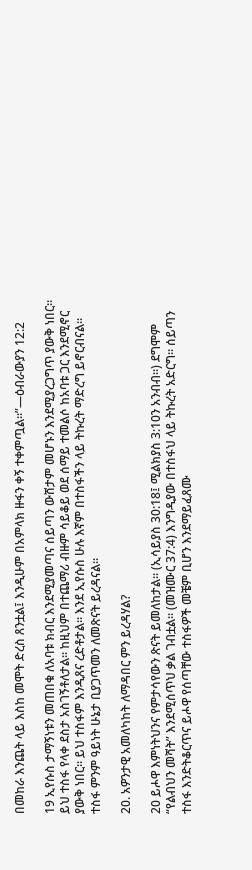በመከራ እንጨት ላይ እስከ መሞት ድረስ ጸንቷል፤ እንዲሁም በአምላክ ዙፋን ቀኝ ተቀምጧል።”—ዕብራውያን 12:2

19 ኢየሱስ ታማኝነቱን መጠበቁ ለአባቱ ክብር እንደሚያመጣና ሰይጣን ውሸታም መሆኑን እንደሚያረጋግጥ ያውቅ ነበር። ይህ ተስፋ የላቀ ደስታ አስገኝቶለታል። ከዚህም በተጨማሪ ብዙም ሳይቆይ ወደ ሰማይ ተመልሶ ከአባቱ ጋር እንደሚኖር ያውቅ ነበር። ይህ ተስፋም እንዲጸና ረድቶታል። እንደ ኢየሱስ ሁሉ እኛም በተስፋችን ላይ ትኩረት ማድረግ ይኖርብናል። ተስፋ ምንም ዓይነት ሁኔታ ቢያጋጥመን ለመጽናት ይረዳናል።

20. አዎንታዊ አመለካከት ለማዳበር ምን ይረዳሃል?

20 ይሖዋ እምነትህንና የምታሳየውን ጽናት ይመለከታል። (ኢሳይያስ 30:18፤ ሚልክያስ 3:10ን አንብብ።) ደግሞም “የልብህን መሻት” እንደሚሰጥህ ቃል ገብቷል። (መዝሙር 37:4) እንግዲያው በተስፋህ ላይ ትኩረት አድርግ። ሰይጣን ተስፋ እንድትቆርጥና ይሖዋ የሰጣቸው ተስፋዎች መቼም ቢሆን እንደማይፈጸሙ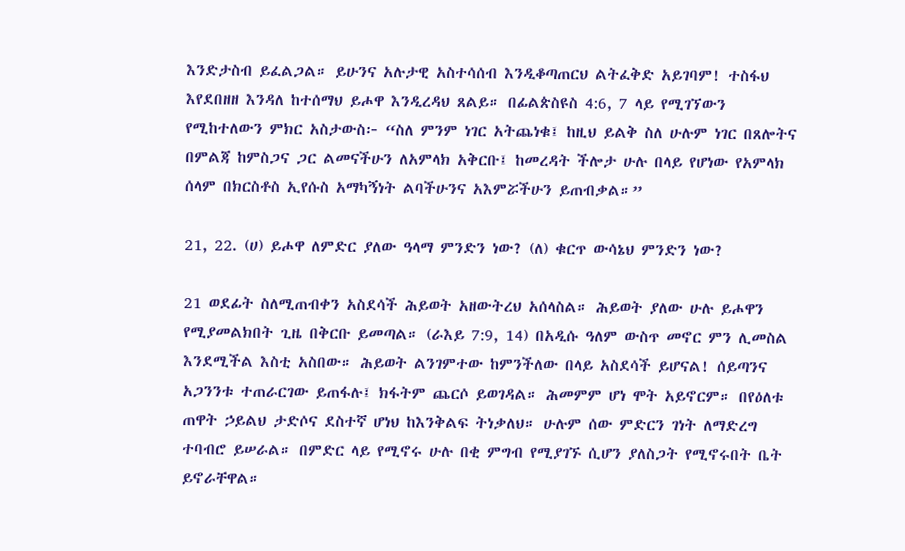እንድታስብ ይፈልጋል። ይሁንና አሉታዊ አስተሳሰብ እንዲቆጣጠርህ ልትፈቅድ አይገባም! ተስፋህ እየደበዘዘ እንዳለ ከተሰማህ ይሖዋ እንዲረዳህ ጸልይ። በፊልጵስዩስ 4:6, 7 ላይ የሚገኘውን የሚከተለውን ምክር አስታውስ፦ “ስለ ምንም ነገር አትጨነቁ፤ ከዚህ ይልቅ ስለ ሁሉም ነገር በጸሎትና በምልጃ ከምስጋና ጋር ልመናችሁን ለአምላክ አቅርቡ፤ ከመረዳት ችሎታ ሁሉ በላይ የሆነው የአምላክ ሰላም በክርስቶስ ኢየሱስ አማካኝነት ልባችሁንና አእምሯችሁን ይጠብቃል።”

21, 22. (ሀ) ይሖዋ ለምድር ያለው ዓላማ ምንድን ነው? (ለ) ቁርጥ ውሳኔህ ምንድን ነው?

21 ወደፊት ስለሚጠብቀን አስደሳች ሕይወት አዘውትረህ አሰላስል። ሕይወት ያለው ሁሉ ይሖዋን የሚያመልክበት ጊዜ በቅርቡ ይመጣል። (ራእይ 7:9, 14) በአዲሱ ዓለም ውስጥ መኖር ምን ሊመስል እንደሚችል እስቲ አስበው። ሕይወት ልንገምተው ከምንችለው በላይ አስደሳች ይሆናል! ሰይጣንና አጋንንቱ ተጠራርገው ይጠፋሉ፤ ክፋትም ጨርሶ ይወገዳል። ሕመምም ሆነ ሞት አይኖርም። በየዕለቱ ጠዋት ኃይልህ ታድሶና ደስተኛ ሆነህ ከእንቅልፍ ትነቃለህ። ሁሉም ሰው ምድርን ገነት ለማድረግ ተባብሮ ይሠራል። በምድር ላይ የሚኖሩ ሁሉ በቂ ምግብ የሚያገኙ ሲሆን ያለስጋት የሚኖሩበት ቤት ይኖራቸዋል።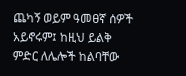ጨካኝ ወይም ዓመፀኛ ሰዎች አይኖሩም፤ ከዚህ ይልቅ ምድር ለሌሎች ከልባቸው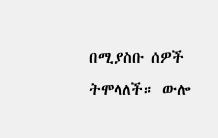በሚያስቡ ሰዎች ትሞላለች። ውሎ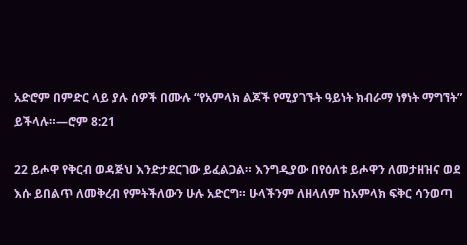አድሮም በምድር ላይ ያሉ ሰዎች በሙሉ “የአምላክ ልጆች የሚያገኙት ዓይነት ክብራማ ነፃነት ማግኘት” ይችላሉ።—ሮም 8:21

22 ይሖዋ የቅርብ ወዳጅህ እንድታደርገው ይፈልጋል። እንግዲያው በየዕለቱ ይሖዋን ለመታዘዝና ወደ እሱ ይበልጥ ለመቅረብ የምትችለውን ሁሉ አድርግ። ሁላችንም ለዘላለም ከአምላክ ፍቅር ሳንወጣ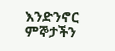እንድንኖር ምኞታችን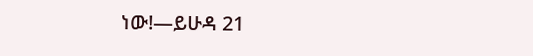ነው!—ይሁዳ 21